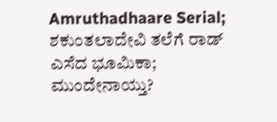Amruthadhaare Serial; ಶಕುಂತಲಾದೇವಿ ತಲೆಗೆ ರಾಡ್ ಎಸೆದ ಭೂಮಿಕಾ; ಮುಂದೇನಾಯ್ತು?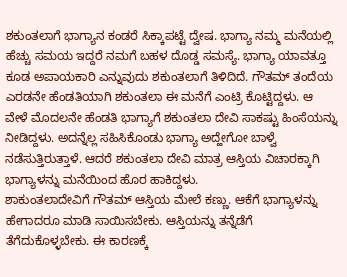ಶಕುಂತಲಾಗೆ ಭಾಗ್ಯಾನ ಕಂಡರೆ ಸಿಕ್ಕಾಪಟ್ಟೆ ದ್ವೇಷ. ಭಾಗ್ಯಾ ನಮ್ಮ ಮನೆಯಲ್ಲಿ ಹೆಚ್ಚು ಸಮಯ ಇದ್ದರೆ ನಮಗೆ ಬಹಳ ದೊಡ್ಡ ಸಮಸ್ಯೆ. ಭಾಗ್ಯಾ ಯಾವತ್ತೂ ಕೂಡ ಅಪಾಯಕಾರಿ ಎನ್ನುವುದು ಶಕುಂತಲಾಗೆ ತಿಳಿದಿದೆ. ಗೌತಮ್ ತಂದೆಯ ಎರಡನೇ ಹೆಂಡತಿಯಾಗಿ ಶಕುಂತಲಾ ಈ ಮನೆಗೆ ಎಂಟ್ರಿ ಕೊಟ್ಟಿದ್ದಳು. ಆ ವೇಳೆ ಮೊದಲನೇ ಹೆಂಡತಿ ಭಾಗ್ಯಾಗೆ ಶಕುಂತಲಾ ದೇವಿ ಸಾಕಷ್ಟು ಹಿಂಸೆಯನ್ನು ನೀಡಿದ್ದಳು. ಅದನ್ನೆಲ್ಲ ಸಹಿಸಿಕೊಂಡು ಭಾಗ್ಯಾ ಅದ್ಹೇಗೋ ಬಾಳ್ವೆ ನಡೆಸುತ್ತಿರುತ್ತಾಳೆ. ಆದರೆ ಶಕುಂತಲಾ ದೇವಿ ಮಾತ್ರ ಆಸ್ತಿಯ ವಿಚಾರಕ್ಕಾಗಿ ಭಾಗ್ಯಾಳನ್ನು ಮನೆಯಿಂದ ಹೊರ ಹಾಕಿದ್ದಳು.
ಶಾಕುಂತಲಾದೇವಿಗೆ ಗೌತಮ್ ಆಸ್ತಿಯ ಮೇಲೆ ಕಣ್ಣು. ಆಕೆಗೆ ಭಾಗ್ಯಾಳನ್ನು ಹೇಗಾದರೂ ಮಾಡಿ ಸಾಯಿಸಬೇಕು. ಆಸ್ತಿಯನ್ನು ತನ್ನೆಡೆಗೆ ತೆಗೆದುಕೊಳ್ಳಬೇಕು. ಈ ಕಾರಣಕ್ಕೆ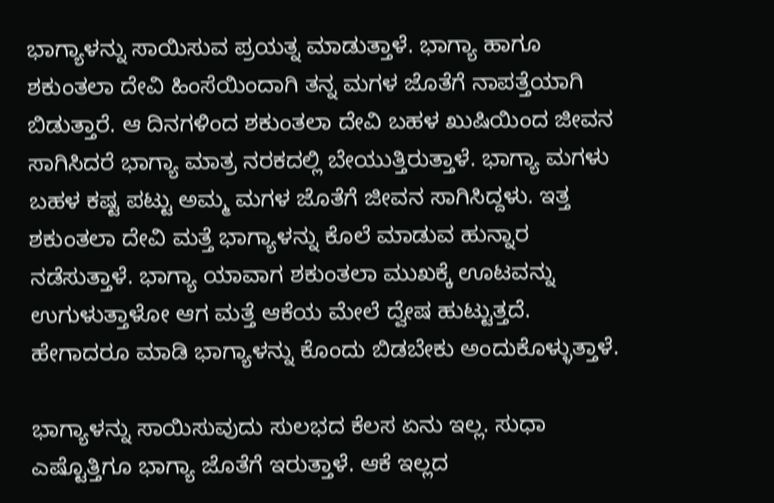ಭಾಗ್ಯಾಳನ್ನು ಸಾಯಿಸುವ ಪ್ರಯತ್ನ ಮಾಡುತ್ತಾಳೆ. ಭಾಗ್ಯಾ ಹಾಗೂ ಶಕುಂತಲಾ ದೇವಿ ಹಿಂಸೆಯಿಂದಾಗಿ ತನ್ನ ಮಗಳ ಜೊತೆಗೆ ನಾಪತ್ತೆಯಾಗಿ ಬಿಡುತ್ತಾರೆ. ಆ ದಿನಗಳಿಂದ ಶಕುಂತಲಾ ದೇವಿ ಬಹಳ ಖುಷಿಯಿಂದ ಜೀವನ ಸಾಗಿಸಿದರೆ ಭಾಗ್ಯಾ ಮಾತ್ರ ನರಕದಲ್ಲಿ ಬೇಯುತ್ತಿರುತ್ತಾಳೆ. ಭಾಗ್ಯಾ ಮಗಳು ಬಹಳ ಕಷ್ಟ ಪಟ್ಟು ಅಮ್ಮ ಮಗಳ ಜೊತೆಗೆ ಜೀವನ ಸಾಗಿಸಿದ್ದಳು. ಇತ್ತ ಶಕುಂತಲಾ ದೇವಿ ಮತ್ತೆ ಭಾಗ್ಯಾಳನ್ನು ಕೊಲೆ ಮಾಡುವ ಹುನ್ನಾರ ನಡೆಸುತ್ತಾಳೆ. ಭಾಗ್ಯಾ ಯಾವಾಗ ಶಕುಂತಲಾ ಮುಖಕ್ಕೆ ಊಟವನ್ನು ಉಗುಳುತ್ತಾಳೋ ಆಗ ಮತ್ತೆ ಆಕೆಯ ಮೇಲೆ ದ್ವೇಷ ಹುಟ್ಟುತ್ತದೆ. ಹೇಗಾದರೂ ಮಾಡಿ ಭಾಗ್ಯಾಳನ್ನು ಕೊಂದು ಬಿಡಬೇಕು ಅಂದುಕೊಳ್ಳುತ್ತಾಳೆ.

ಭಾಗ್ಯಾಳನ್ನು ಸಾಯಿಸುವುದು ಸುಲಭದ ಕೆಲಸ ಏನು ಇಲ್ಲ. ಸುಧಾ ಎಷ್ಟೊತ್ತಿಗೂ ಭಾಗ್ಯಾ ಜೊತೆಗೆ ಇರುತ್ತಾಳೆ. ಆಕೆ ಇಲ್ಲದ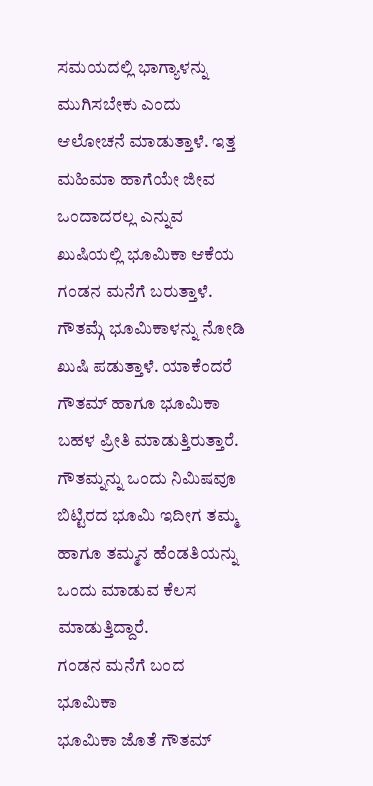ಸಮಯದಲ್ಲಿ ಭಾಗ್ಯಾಳನ್ನು ಮುಗಿಸಬೇಕು ಎಂದು ಆಲೋಚನೆ ಮಾಡುತ್ತಾಳೆ. ಇತ್ತ ಮಹಿಮಾ ಹಾಗೆಯೇ ಜೀವ ಒಂದಾದರಲ್ಲ ಎನ್ನುವ ಖುಷಿಯಲ್ಲಿ ಭೂಮಿಕಾ ಆಕೆಯ ಗಂಡನ ಮನೆಗೆ ಬರುತ್ತಾಳೆ. ಗೌತಮ್ಗೆ ಭೂಮಿಕಾಳನ್ನು ನೋಡಿ ಖುಷಿ ಪಡುತ್ತಾಳೆ. ಯಾಕೆಂದರೆ ಗೌತಮ್ ಹಾಗೂ ಭೂಮಿಕಾ ಬಹಳ ಪ್ರೀತಿ ಮಾಡುತ್ತಿರುತ್ತಾರೆ. ಗೌತಮ್ನನ್ನು ಒಂದು ನಿಮಿಷವೂ ಬಿಟ್ಟಿರದ ಭೂಮಿ ಇದೀಗ ತಮ್ಮ ಹಾಗೂ ತಮ್ಮನ ಹೆಂಡತಿಯನ್ನು ಒಂದು ಮಾಡುವ ಕೆಲಸ ಮಾಡುತ್ತಿದ್ದಾರೆ.
ಗಂಡನ ಮನೆಗೆ ಬಂದ ಭೂಮಿಕಾ
ಭೂಮಿಕಾ ಜೊತೆ ಗೌತಮ್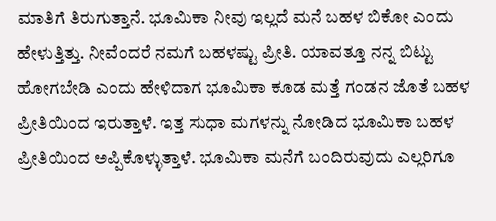ಮಾತಿಗೆ ತಿರುಗುತ್ತಾನೆ. ಭೂಮಿಕಾ ನೀವು ಇಲ್ಲದೆ ಮನೆ ಬಹಳ ಬಿಕೋ ಎಂದು ಹೇಳುತ್ತಿತ್ತು. ನೀವೆಂದರೆ ನಮಗೆ ಬಹಳಷ್ಟು ಪ್ರೀತಿ. ಯಾವತ್ತೂ ನನ್ನ ಬಿಟ್ಟು ಹೋಗಬೇಡಿ ಎಂದು ಹೇಳಿದಾಗ ಭೂಮಿಕಾ ಕೂಡ ಮತ್ತೆ ಗಂಡನ ಜೊತೆ ಬಹಳ ಪ್ರೀತಿಯಿಂದ ಇರುತ್ತಾಳೆ. ಇತ್ತ ಸುಧಾ ಮಗಳನ್ನು ನೋಡಿದ ಭೂಮಿಕಾ ಬಹಳ ಪ್ರೀತಿಯಿಂದ ಅಪ್ಪಿಕೊಳ್ಳುತ್ತಾಳೆ. ಭೂಮಿಕಾ ಮನೆಗೆ ಬಂದಿರುವುದು ಎಲ್ಲರಿಗೂ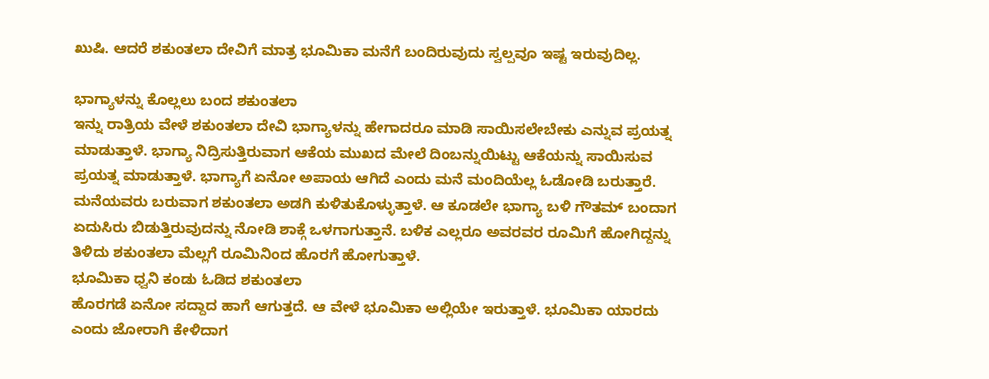ಖುಷಿ. ಆದರೆ ಶಕುಂತಲಾ ದೇವಿಗೆ ಮಾತ್ರ ಭೂಮಿಕಾ ಮನೆಗೆ ಬಂದಿರುವುದು ಸ್ವಲ್ಪವೂ ಇಷ್ಟ ಇರುವುದಿಲ್ಲ.

ಭಾಗ್ಯಾಳನ್ನು ಕೊಲ್ಲಲು ಬಂದ ಶಕುಂತಲಾ
ಇನ್ನು ರಾತ್ರಿಯ ವೇಳೆ ಶಕುಂತಲಾ ದೇವಿ ಭಾಗ್ಯಾಳನ್ನು ಹೇಗಾದರೂ ಮಾಡಿ ಸಾಯಿಸಲೇಬೇಕು ಎನ್ನುವ ಪ್ರಯತ್ನ ಮಾಡುತ್ತಾಳೆ. ಭಾಗ್ಯಾ ನಿದ್ರಿಸುತ್ತಿರುವಾಗ ಆಕೆಯ ಮುಖದ ಮೇಲೆ ದಿಂಬನ್ನುಯಿಟ್ಟು ಆಕೆಯನ್ನು ಸಾಯಿಸುವ ಪ್ರಯತ್ನ ಮಾಡುತ್ತಾಳೆ. ಭಾಗ್ಯಾಗೆ ಏನೋ ಅಪಾಯ ಆಗಿದೆ ಎಂದು ಮನೆ ಮಂದಿಯೆಲ್ಲ ಓಡೋಡಿ ಬರುತ್ತಾರೆ. ಮನೆಯವರು ಬರುವಾಗ ಶಕುಂತಲಾ ಅಡಗಿ ಕುಳಿತುಕೊಳ್ಳುತ್ತಾಳೆ. ಆ ಕೂಡಲೇ ಭಾಗ್ಯಾ ಬಳಿ ಗೌತಮ್ ಬಂದಾಗ ಏದುಸಿರು ಬಿಡುತ್ತಿರುವುದನ್ನು ನೋಡಿ ಶಾಕ್ಗೆ ಒಳಗಾಗುತ್ತಾನೆ. ಬಳಿಕ ಎಲ್ಲರೂ ಅವರವರ ರೂಮಿಗೆ ಹೋಗಿದ್ದನ್ನು ತಿಳಿದು ಶಕುಂತಲಾ ಮೆಲ್ಲಗೆ ರೂಮಿನಿಂದ ಹೊರಗೆ ಹೋಗುತ್ತಾಳೆ.
ಭೂಮಿಕಾ ಧ್ವನಿ ಕಂಡು ಓಡಿದ ಶಕುಂತಲಾ
ಹೊರಗಡೆ ಏನೋ ಸದ್ದಾದ ಹಾಗೆ ಆಗುತ್ತದೆ. ಆ ವೇಳೆ ಭೂಮಿಕಾ ಅಲ್ಲಿಯೇ ಇರುತ್ತಾಳೆ. ಭೂಮಿಕಾ ಯಾರದು ಎಂದು ಜೋರಾಗಿ ಕೇಳಿದಾಗ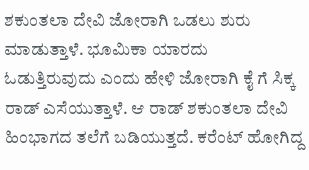ಶಕುಂತಲಾ ದೇವಿ ಜೋರಾಗಿ ಒಡಲು ಶುರು ಮಾಡುತ್ತಾಳೆ. ಭೂಮಿಕಾ ಯಾರದು ಓಡುತ್ತಿರುವುದು ಎಂದು ಹೇಳಿ ಜೋರಾಗಿ ಕೈ ಗೆ ಸಿಕ್ಕ ರಾಡ್ ಎಸೆಯುತ್ತಾಳೆ. ಆ ರಾಡ್ ಶಕುಂತಲಾ ದೇವಿ ಹಿಂಭಾಗದ ತಲೆಗೆ ಬಡಿಯುತ್ತದೆ. ಕರೆಂಟ್ ಹೋಗಿದ್ದ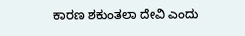ಕಾರಣ ಶಕುಂತಲಾ ದೇವಿ ಎಂದು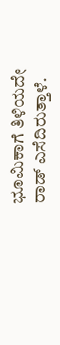ಭೂಮಿಕಾಗೆ ತಿಳಿಯದೇ ರಾಡ್ ಎಸೆದಿರುತ್ತಾಳೆ.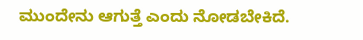ಮುಂದೇನು ಆಗುತ್ತೆ ಎಂದು ನೋಡಬೇಕಿದೆ.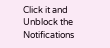Click it and Unblock the Notifications